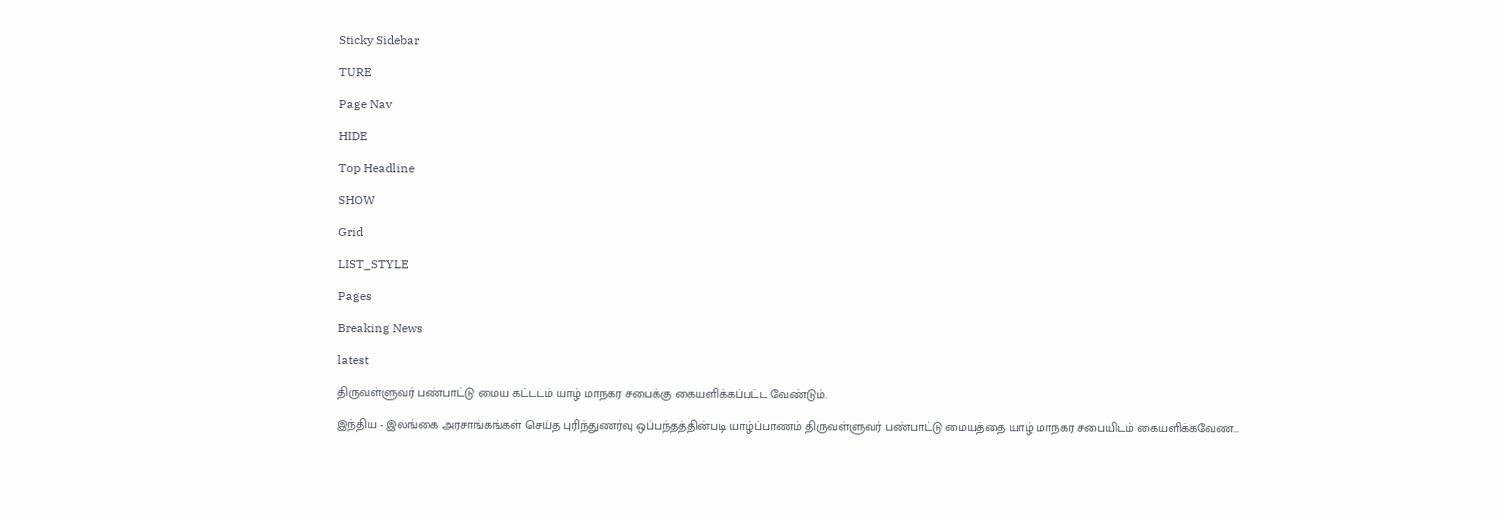Sticky Sidebar

TURE

Page Nav

HIDE

Top Headline

SHOW

Grid

LIST_STYLE

Pages

Breaking News

latest

திருவள்ளுவர் பண்பாட்டு மைய கட்டடம் யாழ் மாநகர சபைக்கு கையளிக்கப்பட்ட வேண்டும்.

இந்திய - இலங்கை அரசாங்கங்கள் செய்த புரிந்துணர்வு ஒப்பந்தத்தின்படி யாழ்ப்பாணம் திருவள்ளுவர் பண்பாட்டு மையத்தை யாழ் மாநகர சபையிடம் கையளிக்கவேண...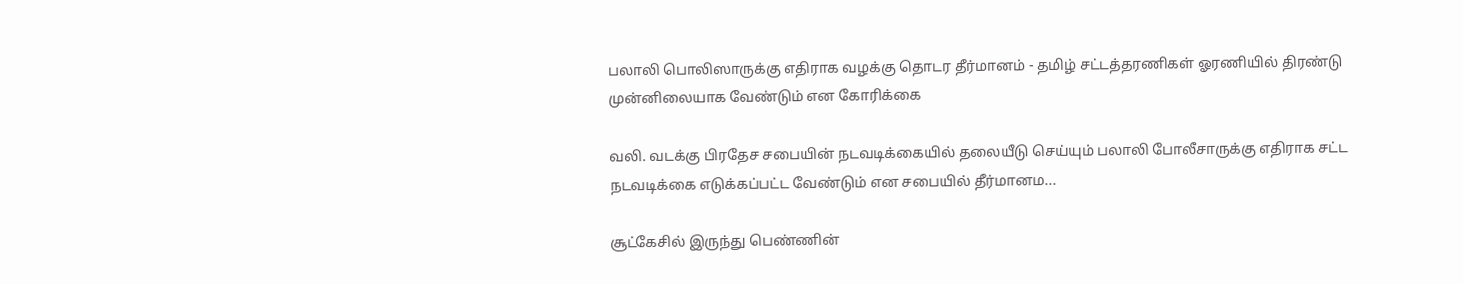பலாலி பொலிஸாருக்கு எதிராக வழக்கு தொடர தீர்மானம் - தமிழ் சட்டத்தரணிகள் ஓரணியில் திரண்டு முன்னிலையாக வேண்டும் என கோரிக்கை

வலி. வடக்கு பிரதேச சபையின் நடவடிக்கையில் தலையீடு செய்யும் பலாலி போலீசாருக்கு எதிராக சட்ட நடவடிக்கை எடுக்கப்பட்ட வேண்டும் என சபையில் தீர்மானம...

சூட்கேசில் இருந்து பெண்ணின்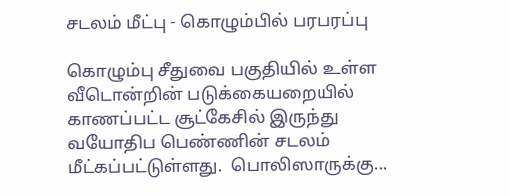சடலம் மீட்பு - கொழும்பில் பரபரப்பு

கொழும்பு சீதுவை பகுதியில் உள்ள வீடொன்றின் படுக்கையறையில் காணப்பட்ட சூட்கேசில் இருந்து வயோதிப பெண்ணின் சடலம் மீட்கப்பட்டுள்ளது.  பொலிஸாருக்கு...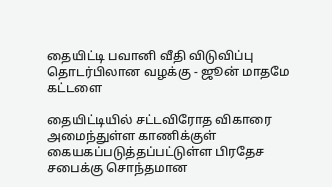தையிட்டி பவானி வீதி விடுவிப்பு தொடர்பிலான வழக்கு - ஜூன் மாதமே கட்டளை

தையிட்டியில் சட்டவிரோத விகாரை அமைந்துள்ள காணிக்குள் கையகப்படுத்தப்பட்டுள்ள பிரதேச சபைக்கு சொந்தமான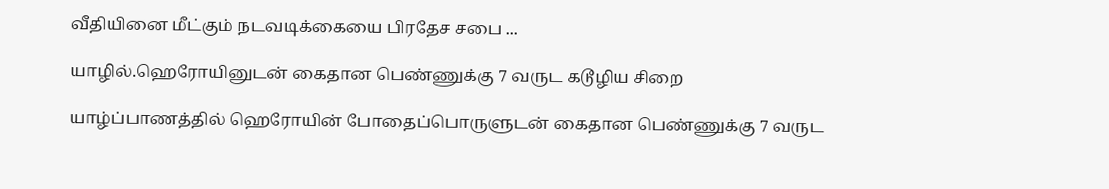வீதியினை மீட்கும் நடவடிக்கையை பிரதேச சபை ...

யாழில்.ஹெரோயினுடன் கைதான பெண்ணுக்கு 7 வருட கடூழிய சிறை

யாழ்ப்பாணத்தில் ஹெரோயின் போதைப்பொருளுடன் கைதான பெண்ணுக்கு 7 வருட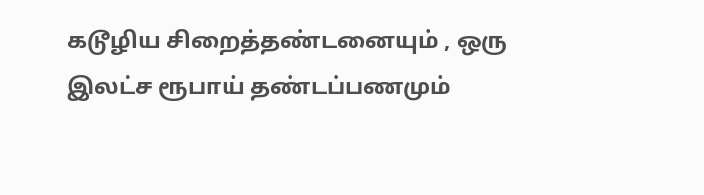கடூழிய சிறைத்தண்டனையும் , ஒரு இலட்ச ரூபாய் தண்டப்பணமும்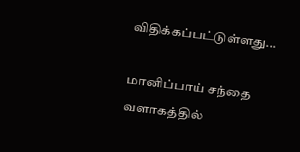விதிக்கப்பட்டுள்ளது...

மானிப்பாய் சந்தை வளாகத்தில்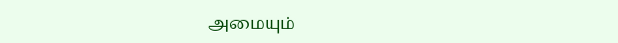அமையும்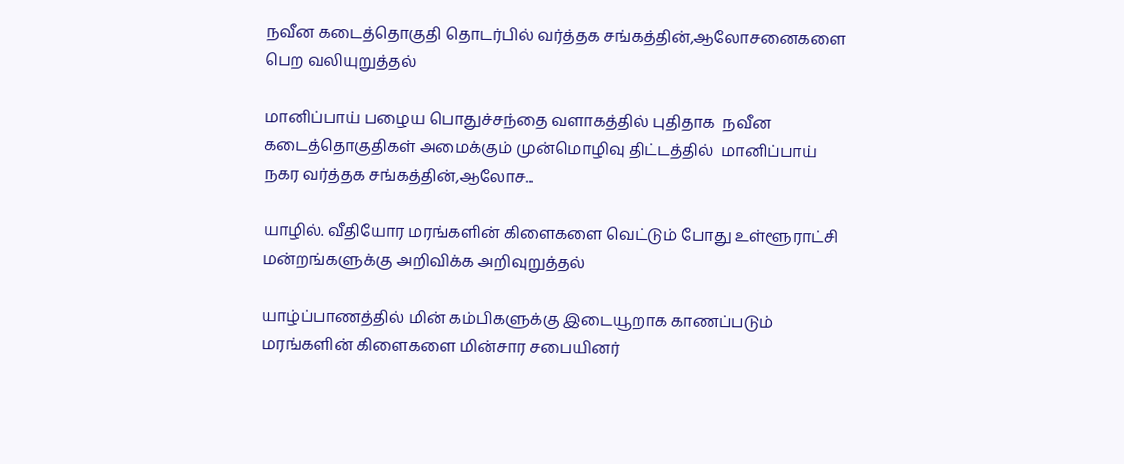நவீன கடைத்தொகுதி தொடர்பில் வர்த்தக சங்கத்தின்,ஆலோசனைகளை பெற வலியுறுத்தல்

மானிப்பாய் பழைய பொதுச்சந்தை வளாகத்தில் புதிதாக  நவீன கடைத்தொகுதிகள் அமைக்கும் முன்மொழிவு திட்டத்தில்  மானிப்பாய் நகர வர்த்தக சங்கத்தின்,ஆலோச...

யாழில். வீதியோர மரங்களின் கிளைகளை வெட்டும் போது உள்ளூராட்சி மன்றங்களுக்கு அறிவிக்க அறிவுறுத்தல்

யாழ்ப்பாணத்தில் மின் கம்பிகளுக்கு இடையூறாக காணப்படும் மரங்களின் கிளைகளை மின்சார சபையினர்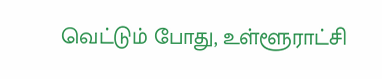வெட்டும் போது, உள்ளூராட்சி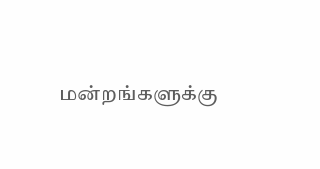மன்றங்களுக்கு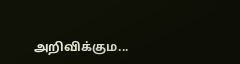அறிவிக்கும...